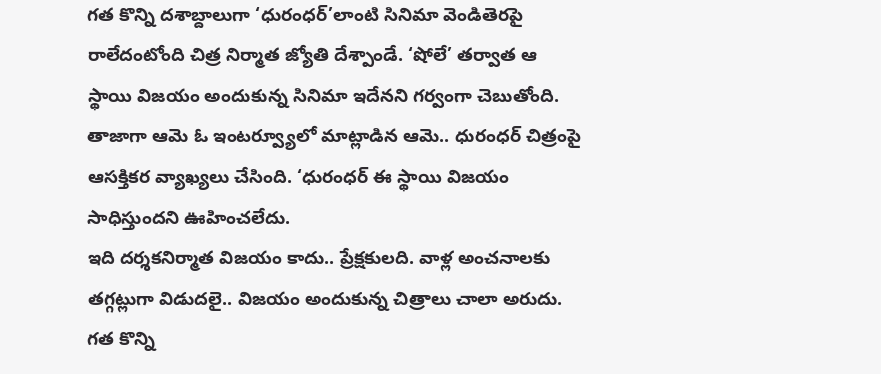గత కొన్ని దశాబ్దాలుగా ‘ధురంధర్’లాంటి సినిమా వెండితెరపై రాలేదంటోంది చిత్ర నిర్మాత జ్యోతి దేశ్పాండే. ‘షోలే’ తర్వాత ఆ స్థాయి విజయం అందుకున్న సినిమా ఇదేనని గర్వంగా చెబుతోంది. తాజాగా ఆమె ఓ ఇంటర్వ్యూలో మాట్లాడిన ఆమె.. ధురంధర్ చిత్రంపై ఆసక్తికర వ్యాఖ్యలు చేసింది. ‘ధురంధర్ ఈ స్థాయి విజయం సాధిస్తుందని ఊహించలేదు.
ఇది దర్శకనిర్మాత విజయం కాదు.. ప్రేక్షకులది. వాళ్ల అంచనాలకు తగ్గట్లుగా విడుదలై.. విజయం అందుకున్న చిత్రాలు చాలా అరుదు. గత కొన్ని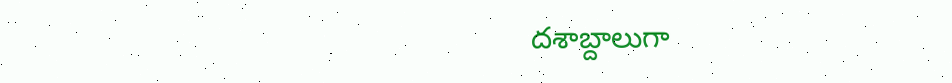దశాబ్దాలుగా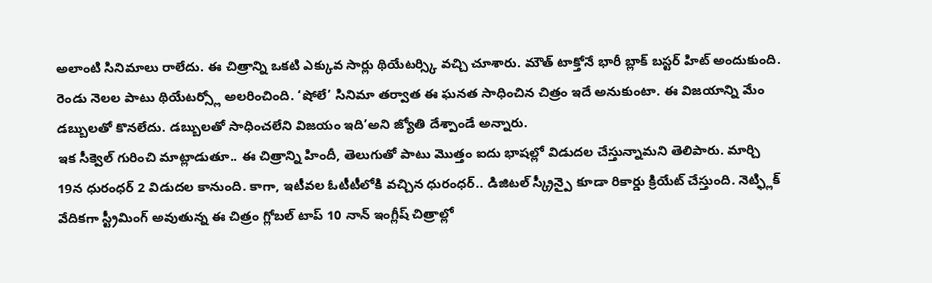అలాంటి సినిమాలు రాలేదు. ఈ చిత్రాన్ని ఒకటి ఎక్కువ సార్లు థియేటర్స్కి వచ్చి చూశారు. మౌత్ టాక్తోనే భారీ బ్లాక్ బస్టర్ హిట్ అందుకుంది. రెండు నెలల పాటు థియేటర్స్లో అలరించింది. ‘షోలే’ సినిమా తర్వాత ఈ ఘనత సాధించిన చిత్రం ఇదే అనుకుంటా. ఈ విజయాన్ని మేం డబ్బులతో కొనలేదు. డబ్బులతో సాధించలేని విజయం ఇది’అని జ్యోతి దేశ్పాండే అన్నారు.
ఇక సీక్వెల్ గురించి మాట్లాడుతూ.. ఈ చిత్రాన్ని హిందీ, తెలుగుతో పాటు మొత్తం ఐదు భాషల్లో విడుదల చేస్తున్నామని తెలిపారు. మార్చి 19న ధురంధర్ 2 విడుదల కానుంది. కాగా, ఇటీవల ఓటీటీలోకి వచ్చిన ధురంధర్.. డిజిటల్ స్క్రీన్పై కూడా రికార్డు క్రియేట్ చేస్తుంది. నెట్ఫ్లిక్ వేదికగా స్ట్రీమింగ్ అవుతున్న ఈ చిత్రం గ్లోబల్ టాప్ 10 నాన్ ఇంగ్లీష్ చిత్రాల్లో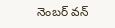నెంబర్ వన్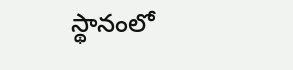స్థానంలో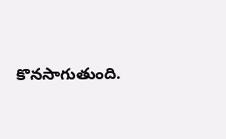కొనసాగుతుంది.